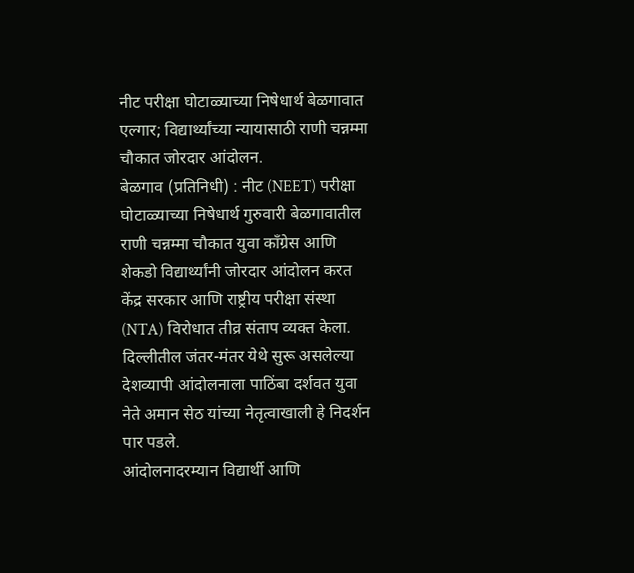नीट परीक्षा घोटाळ्याच्या निषेधार्थ बेळगावात एल्गार; विद्यार्थ्यांच्या न्यायासाठी राणी चन्नम्मा चौकात जोरदार आंदोलन.
बेळगाव (प्रतिनिधी) : नीट (NEET) परीक्षा घोटाळ्याच्या निषेधार्थ गुरुवारी बेळगावातील राणी चन्नम्मा चौकात युवा काँग्रेस आणि शेकडो विद्यार्थ्यांनी जोरदार आंदोलन करत केंद्र सरकार आणि राष्ट्रीय परीक्षा संस्था (NTA) विरोधात तीव्र संताप व्यक्त केला. दिल्लीतील जंतर-मंतर येथे सुरू असलेल्या देशव्यापी आंदोलनाला पाठिंबा दर्शवत युवा नेते अमान सेठ यांच्या नेतृत्वाखाली हे निदर्शन पार पडले.
आंदोलनादरम्यान विद्यार्थी आणि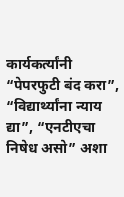कार्यकर्त्यांनी “पेपरफुटी बंद करा”, “विद्यार्थ्यांना न्याय द्या”, “एनटीएचा निषेध असो” अशा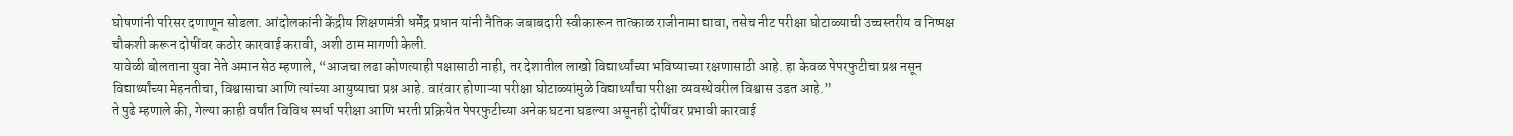घोषणांनी परिसर दणाणून सोडला. आंदोलकांनी केंद्रीय शिक्षणमंत्री धर्मेंद्र प्रधान यांनी नैतिक जबाबदारी स्वीकारून तात्काळ राजीनामा द्यावा, तसेच नीट परीक्षा घोटाळ्याची उच्चस्तरीय व निष्पक्ष चौकशी करून दोषींवर कठोर कारवाई करावी, अशी ठाम मागणी केली.
यावेळी बोलताना युवा नेते अमान सेठ म्हणाले, “आजचा लढा कोणत्याही पक्षासाठी नाही, तर देशातील लाखो विद्यार्थ्यांच्या भविष्याच्या रक्षणासाठी आहे. हा केवळ पेपरफुटीचा प्रश्न नसून विद्यार्थ्यांच्या मेहनतीचा, विश्वासाचा आणि त्यांच्या आयुष्याचा प्रश्न आहे. वारंवार होणाऱ्या परीक्षा घोटाळ्यांमुळे विद्यार्थ्यांचा परीक्षा व्यवस्थेवरील विश्वास उडत आहे.”
ते पुढे म्हणाले की, गेल्या काही वर्षांत विविध स्पर्धा परीक्षा आणि भरती प्रक्रियेत पेपरफुटीच्या अनेक घटना घडल्या असूनही दोषींवर प्रभावी कारवाई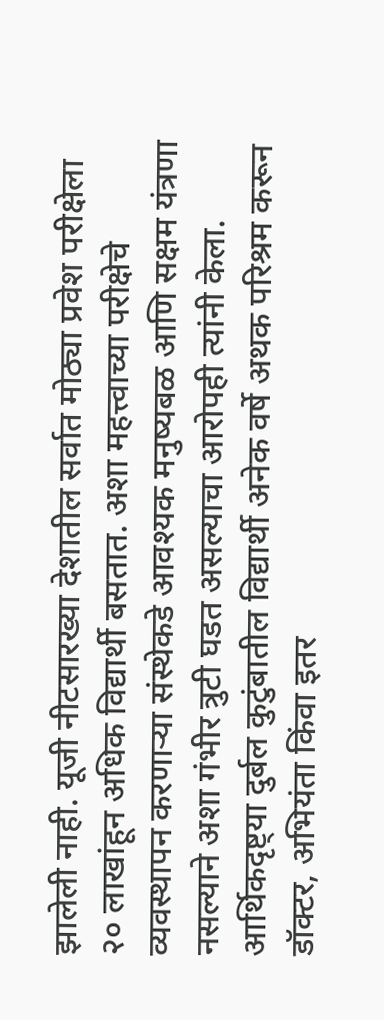झालेली नाही. यूजी नीटसारख्या देशातील सर्वात मोठ्या प्रवेश परीक्षेला २० लाखांहून अधिक विद्यार्थी बसतात. अशा महत्त्वाच्या परीक्षेचे व्यवस्थापन करणाऱ्या संस्थेकडे आवश्यक मनुष्यबळ आणि सक्षम यंत्रणा नसल्याने अशा गंभीर त्रुटी घडत असल्याचा आरोपही त्यांनी केला.
आर्थिकदृष्ट्या दुर्बल कुटुंबातील विद्यार्थी अनेक वर्षे अथक परिश्रम करून डॉक्टर, अभियंता किंवा इतर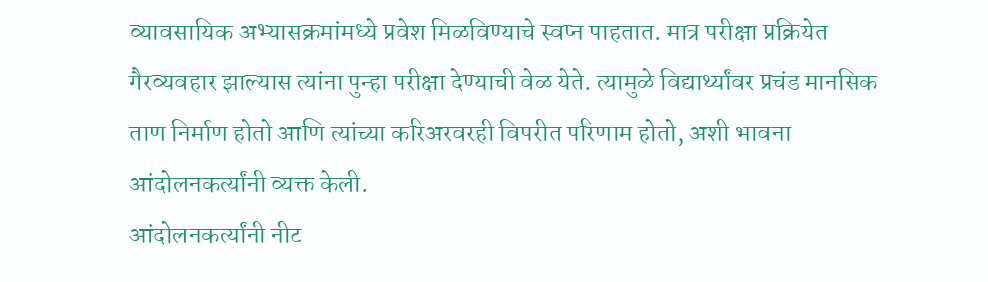व्यावसायिक अभ्यासक्रमांमध्ये प्रवेश मिळविण्याचे स्वप्न पाहतात. मात्र परीक्षा प्रक्रियेत गैरव्यवहार झाल्यास त्यांना पुन्हा परीक्षा देण्याची वेळ येते. त्यामुळे विद्यार्थ्यांवर प्रचंड मानसिक ताण निर्माण होतो आणि त्यांच्या करिअरवरही विपरीत परिणाम होतो, अशी भावना आंदोलनकर्त्यांनी व्यक्त केली.
आंदोलनकर्त्यांनी नीट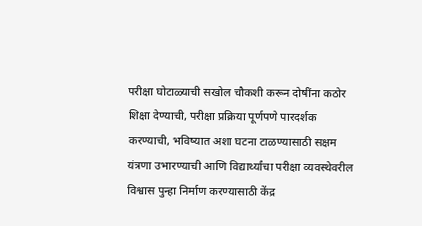परीक्षा घोटाळ्याची सखोल चौकशी करून दोषींना कठोर शिक्षा देण्याची, परीक्षा प्रक्रिया पूर्णपणे पारदर्शक करण्याची, भविष्यात अशा घटना टाळण्यासाठी सक्षम यंत्रणा उभारण्याची आणि विद्यार्थ्यांचा परीक्षा व्यवस्थेवरील विश्वास पुन्हा निर्माण करण्यासाठी केंद्र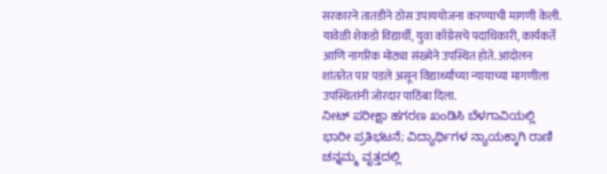सरकारने तातडीने ठोस उपाययोजना करण्याची मागणी केली.
यावेळी शेकडो विद्यार्थी, युवा काँग्रेसचे पदाधिकारी, कार्यकर्ते आणि नागरिक मोठ्या संख्येने उपस्थित होते. आंदोलन शांततेत पार पडले असून विद्यार्थ्यांच्या न्यायाच्या मागणीला उपस्थितांनी जोरदार पाठिंबा दिला.
ನೀಟ್ ಪರೀಕ್ಷಾ ಹಗರಣ ಖಂಡಿಸಿ ಬೆಳಗಾವಿಯಲ್ಲಿ ಭಾರೀ ಪ್ರತಿಭಟನೆ; ವಿದ್ಯಾರ್ಥಿಗಳ ನ್ಯಾಯಕ್ಕಾಗಿ ರಾಣಿ ಚನ್ನಮ್ಮ ವೃತ್ತದಲ್ಲಿ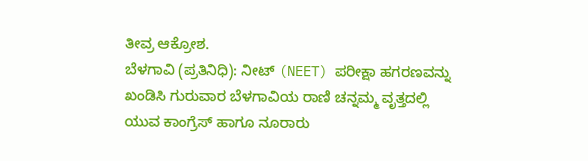ತೀವ್ರ ಆಕ್ರೋಶ.
ಬೆಳಗಾವಿ (ಪ್ರತಿನಿಧಿ): ನೀಟ್ (NEET) ಪರೀಕ್ಷಾ ಹಗರಣವನ್ನು ಖಂಡಿಸಿ ಗುರುವಾರ ಬೆಳಗಾವಿಯ ರಾಣಿ ಚನ್ನಮ್ಮ ವೃತ್ತದಲ್ಲಿ ಯುವ ಕಾಂಗ್ರೆಸ್ ಹಾಗೂ ನೂರಾರು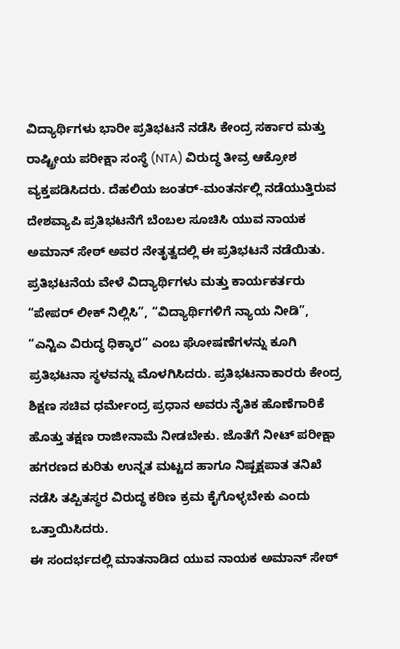ವಿದ್ಯಾರ್ಥಿಗಳು ಭಾರೀ ಪ್ರತಿಭಟನೆ ನಡೆಸಿ ಕೇಂದ್ರ ಸರ್ಕಾರ ಮತ್ತು ರಾಷ್ಟ್ರೀಯ ಪರೀಕ್ಷಾ ಸಂಸ್ಥೆ (NTA) ವಿರುದ್ಧ ತೀವ್ರ ಆಕ್ರೋಶ ವ್ಯಕ್ತಪಡಿಸಿದರು. ದೆಹಲಿಯ ಜಂತರ್-ಮಂತರ್ನಲ್ಲಿ ನಡೆಯುತ್ತಿರುವ ದೇಶವ್ಯಾಪಿ ಪ್ರತಿಭಟನೆಗೆ ಬೆಂಬಲ ಸೂಚಿಸಿ ಯುವ ನಾಯಕ ಅಮಾನ್ ಸೇಠ್ ಅವರ ನೇತೃತ್ವದಲ್ಲಿ ಈ ಪ್ರತಿಭಟನೆ ನಡೆಯಿತು.
ಪ್ರತಿಭಟನೆಯ ವೇಳೆ ವಿದ್ಯಾರ್ಥಿಗಳು ಮತ್ತು ಕಾರ್ಯಕರ್ತರು “ಪೇಪರ್ ಲೀಕ್ ನಿಲ್ಲಿಸಿ”, “ವಿದ್ಯಾರ್ಥಿಗಳಿಗೆ ನ್ಯಾಯ ನೀಡಿ”, “ಎನ್ಟಿಎ ವಿರುದ್ಧ ಧಿಕ್ಕಾರ” ಎಂಬ ಘೋಷಣೆಗಳನ್ನು ಕೂಗಿ ಪ್ರತಿಭಟನಾ ಸ್ಥಳವನ್ನು ಮೊಳಗಿಸಿದರು. ಪ್ರತಿಭಟನಾಕಾರರು ಕೇಂದ್ರ ಶಿಕ್ಷಣ ಸಚಿವ ಧರ್ಮೇಂದ್ರ ಪ್ರಧಾನ ಅವರು ನೈತಿಕ ಹೊಣೆಗಾರಿಕೆ ಹೊತ್ತು ತಕ್ಷಣ ರಾಜೀನಾಮೆ ನೀಡಬೇಕು. ಜೊತೆಗೆ ನೀಟ್ ಪರೀಕ್ಷಾ ಹಗರಣದ ಕುರಿತು ಉನ್ನತ ಮಟ್ಟದ ಹಾಗೂ ನಿಷ್ಪಕ್ಷಪಾತ ತನಿಖೆ ನಡೆಸಿ ತಪ್ಪಿತಸ್ಥರ ವಿರುದ್ಧ ಕಠಿಣ ಕ್ರಮ ಕೈಗೊಳ್ಳಬೇಕು ಎಂದು ಒತ್ತಾಯಿಸಿದರು.
ಈ ಸಂದರ್ಭದಲ್ಲಿ ಮಾತನಾಡಿದ ಯುವ ನಾಯಕ ಅಮಾನ್ ಸೇಠ್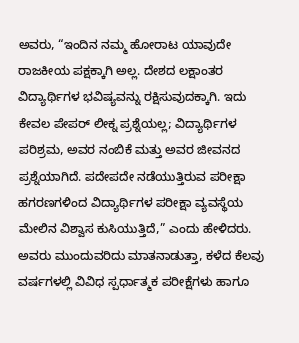ಅವರು, “ಇಂದಿನ ನಮ್ಮ ಹೋರಾಟ ಯಾವುದೇ ರಾಜಕೀಯ ಪಕ್ಷಕ್ಕಾಗಿ ಅಲ್ಲ. ದೇಶದ ಲಕ್ಷಾಂತರ ವಿದ್ಯಾರ್ಥಿಗಳ ಭವಿಷ್ಯವನ್ನು ರಕ್ಷಿಸುವುದಕ್ಕಾಗಿ. ಇದು ಕೇವಲ ಪೇಪರ್ ಲೀಕ್ನ ಪ್ರಶ್ನೆಯಲ್ಲ; ವಿದ್ಯಾರ್ಥಿಗಳ ಪರಿಶ್ರಮ, ಅವರ ನಂಬಿಕೆ ಮತ್ತು ಅವರ ಜೀವನದ ಪ್ರಶ್ನೆಯಾಗಿದೆ. ಪದೇಪದೇ ನಡೆಯುತ್ತಿರುವ ಪರೀಕ್ಷಾ ಹಗರಣಗಳಿಂದ ವಿದ್ಯಾರ್ಥಿಗಳ ಪರೀಕ್ಷಾ ವ್ಯವಸ್ಥೆಯ ಮೇಲಿನ ವಿಶ್ವಾಸ ಕುಸಿಯುತ್ತಿದೆ,” ಎಂದು ಹೇಳಿದರು.
ಅವರು ಮುಂದುವರಿದು ಮಾತನಾಡುತ್ತಾ, ಕಳೆದ ಕೆಲವು ವರ್ಷಗಳಲ್ಲಿ ವಿವಿಧ ಸ್ಪರ್ಧಾತ್ಮಕ ಪರೀಕ್ಷೆಗಳು ಹಾಗೂ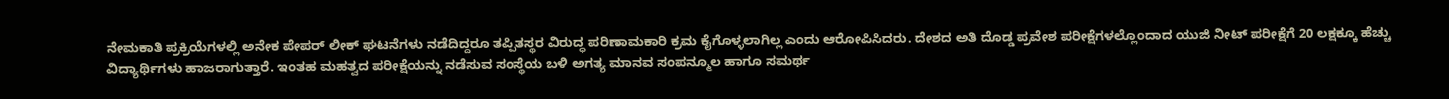ನೇಮಕಾತಿ ಪ್ರಕ್ರಿಯೆಗಳಲ್ಲಿ ಅನೇಕ ಪೇಪರ್ ಲೀಕ್ ಘಟನೆಗಳು ನಡೆದಿದ್ದರೂ ತಪ್ಪಿತಸ್ಥರ ವಿರುದ್ಧ ಪರಿಣಾಮಕಾರಿ ಕ್ರಮ ಕೈಗೊಳ್ಳಲಾಗಿಲ್ಲ ಎಂದು ಆರೋಪಿಸಿದರು. ದೇಶದ ಅತಿ ದೊಡ್ಡ ಪ್ರವೇಶ ಪರೀಕ್ಷೆಗಳಲ್ಲೊಂದಾದ ಯುಜಿ ನೀಟ್ ಪರೀಕ್ಷೆಗೆ 20 ಲಕ್ಷಕ್ಕೂ ಹೆಚ್ಚು ವಿದ್ಯಾರ್ಥಿಗಳು ಹಾಜರಾಗುತ್ತಾರೆ. ಇಂತಹ ಮಹತ್ವದ ಪರೀಕ್ಷೆಯನ್ನು ನಡೆಸುವ ಸಂಸ್ಥೆಯ ಬಳಿ ಅಗತ್ಯ ಮಾನವ ಸಂಪನ್ಮೂಲ ಹಾಗೂ ಸಮರ್ಥ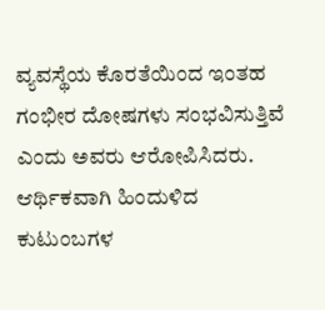ವ್ಯವಸ್ಥೆಯ ಕೊರತೆಯಿಂದ ಇಂತಹ ಗಂಭೀರ ದೋಷಗಳು ಸಂಭವಿಸುತ್ತಿವೆ ಎಂದು ಅವರು ಆರೋಪಿಸಿದರು.
ಆರ್ಥಿಕವಾಗಿ ಹಿಂದುಳಿದ ಕುಟುಂಬಗಳ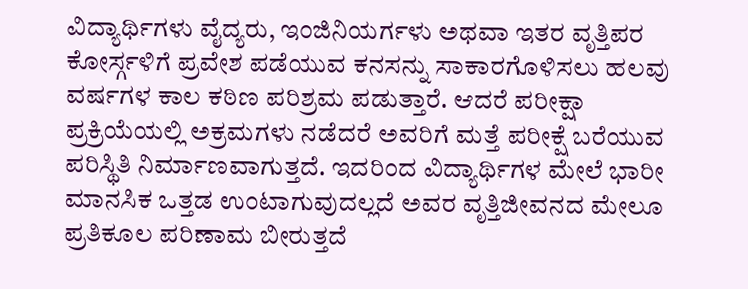ವಿದ್ಯಾರ್ಥಿಗಳು ವೈದ್ಯರು, ಇಂಜಿನಿಯರ್ಗಳು ಅಥವಾ ಇತರ ವೃತ್ತಿಪರ ಕೋರ್ಸ್ಗಳಿಗೆ ಪ್ರವೇಶ ಪಡೆಯುವ ಕನಸನ್ನು ಸಾಕಾರಗೊಳಿಸಲು ಹಲವು ವರ್ಷಗಳ ಕಾಲ ಕಠಿಣ ಪರಿಶ್ರಮ ಪಡುತ್ತಾರೆ. ಆದರೆ ಪರೀಕ್ಷಾ ಪ್ರಕ್ರಿಯೆಯಲ್ಲಿ ಅಕ್ರಮಗಳು ನಡೆದರೆ ಅವರಿಗೆ ಮತ್ತೆ ಪರೀಕ್ಷೆ ಬರೆಯುವ ಪರಿಸ್ಥಿತಿ ನಿರ್ಮಾಣವಾಗುತ್ತದೆ. ಇದರಿಂದ ವಿದ್ಯಾರ್ಥಿಗಳ ಮೇಲೆ ಭಾರೀ ಮಾನಸಿಕ ಒತ್ತಡ ಉಂಟಾಗುವುದಲ್ಲದೆ ಅವರ ವೃತ್ತಿಜೀವನದ ಮೇಲೂ ಪ್ರತಿಕೂಲ ಪರಿಣಾಮ ಬೀರುತ್ತದೆ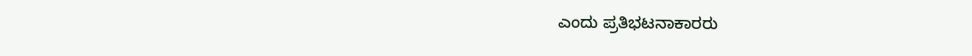ಎಂದು ಪ್ರತಿಭಟನಾಕಾರರು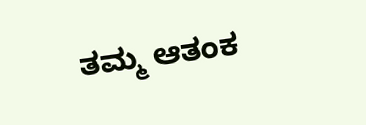ತಮ್ಮ ಆತಂಕ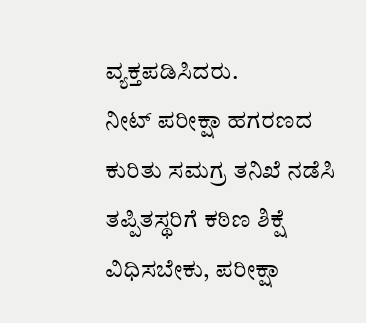ವ್ಯಕ್ತಪಡಿಸಿದರು.
ನೀಟ್ ಪರೀಕ್ಷಾ ಹಗರಣದ ಕುರಿತು ಸಮಗ್ರ ತನಿಖೆ ನಡೆಸಿ ತಪ್ಪಿತಸ್ಥರಿಗೆ ಕಠಿಣ ಶಿಕ್ಷೆ ವಿಧಿಸಬೇಕು, ಪರೀಕ್ಷಾ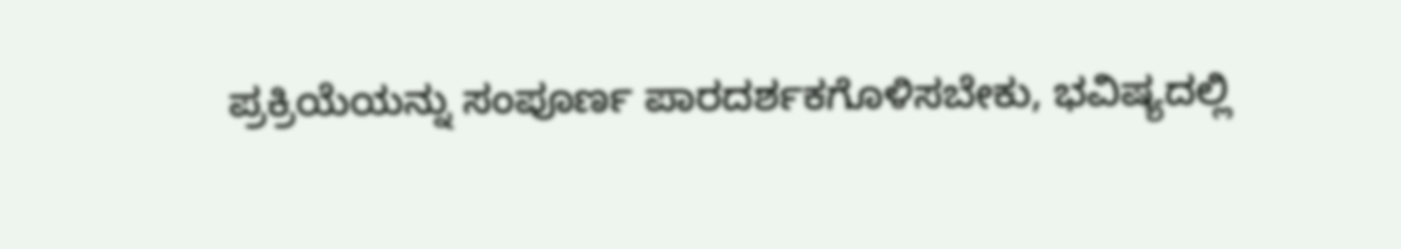ಪ್ರಕ್ರಿಯೆಯನ್ನು ಸಂಪೂರ್ಣ ಪಾರದರ್ಶಕಗೊಳಿಸಬೇಕು, ಭವಿಷ್ಯದಲ್ಲಿ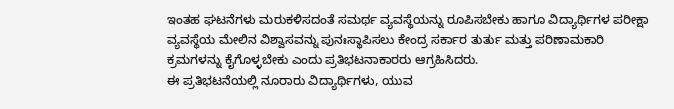ಇಂತಹ ಘಟನೆಗಳು ಮರುಕಳಿಸದಂತೆ ಸಮರ್ಥ ವ್ಯವಸ್ಥೆಯನ್ನು ರೂಪಿಸಬೇಕು ಹಾಗೂ ವಿದ್ಯಾರ್ಥಿಗಳ ಪರೀಕ್ಷಾ ವ್ಯವಸ್ಥೆಯ ಮೇಲಿನ ವಿಶ್ವಾಸವನ್ನು ಪುನಃಸ್ಥಾಪಿಸಲು ಕೇಂದ್ರ ಸರ್ಕಾರ ತುರ್ತು ಮತ್ತು ಪರಿಣಾಮಕಾರಿ ಕ್ರಮಗಳನ್ನು ಕೈಗೊಳ್ಳಬೇಕು ಎಂದು ಪ್ರತಿಭಟನಾಕಾರರು ಆಗ್ರಹಿಸಿದರು.
ಈ ಪ್ರತಿಭಟನೆಯಲ್ಲಿ ನೂರಾರು ವಿದ್ಯಾರ್ಥಿಗಳು, ಯುವ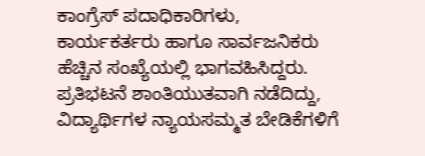ಕಾಂಗ್ರೆಸ್ ಪದಾಧಿಕಾರಿಗಳು, ಕಾರ್ಯಕರ್ತರು ಹಾಗೂ ಸಾರ್ವಜನಿಕರು ಹೆಚ್ಚಿನ ಸಂಖ್ಯೆಯಲ್ಲಿ ಭಾಗವಹಿಸಿದ್ದರು. ಪ್ರತಿಭಟನೆ ಶಾಂತಿಯುತವಾಗಿ ನಡೆದಿದ್ದು, ವಿದ್ಯಾರ್ಥಿಗಳ ನ್ಯಾಯಸಮ್ಮತ ಬೇಡಿಕೆಗಳಿಗೆ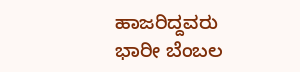ಹಾಜರಿದ್ದವರು ಭಾರೀ ಬೆಂಬಲ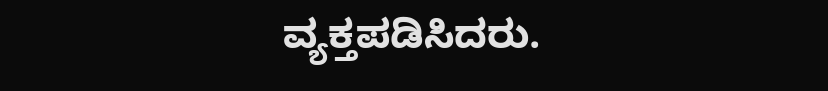ವ್ಯಕ್ತಪಡಿಸಿದರು.